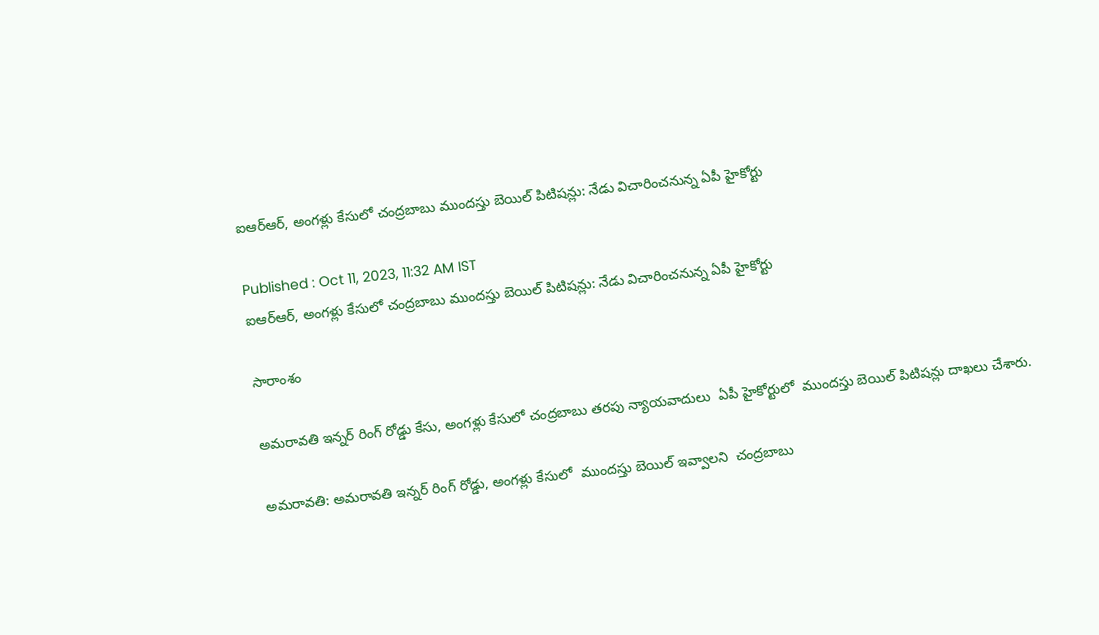ఐఆర్ఆర్, అంగళ్లు కేసులో చంద్రబాబు ముందస్తు బెయిల్ పిటిషన్లు: నేడు విచారించనున్న ఏపీ హైకోర్టు

Published : Oct 11, 2023, 11:32 AM IST
ఐఆర్ఆర్, అంగళ్లు కేసులో చంద్రబాబు ముందస్తు బెయిల్ పిటిషన్లు: నేడు విచారించనున్న ఏపీ హైకోర్టు

సారాంశం

అమరావతి ఇన్నర్ రింగ్ రోడ్డు కేసు, అంగళ్లు కేసులో చంద్రబాబు తరపు న్యాయవాదులు  ఏపీ హైకోర్టులో  ముందస్తు బెయిల్ పిటిషన్లు దాఖలు చేశారు.

అమరావతి: అమరావతి ఇన్నర్ రింగ్ రోడ్డు, అంగళ్లు కేసులో  ముందస్తు బెయిల్ ఇవ్వాలని  చంద్రబాబు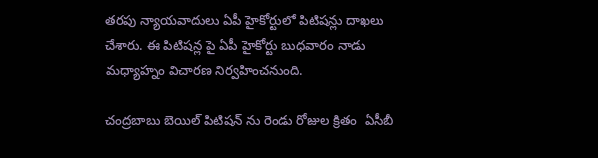తరపు న్యాయవాదులు ఏపీ హైకోర్టులో పిటిషన్లు దాఖలు చేశారు. ఈ పిటిషన్ల పై ఏపీ హైకోర్టు బుధవారం నాడు మధ్యాహ్నం విచారణ నిర్వహించనుంది.

చంద్రబాబు బెయిల్ పిటిషన్ ను రెండు రోజుల క్రితం  ఏసీబీ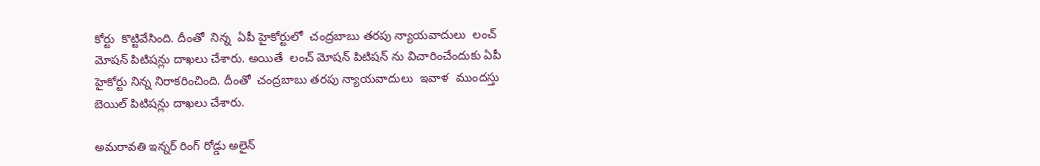కోర్టు  కొట్టివేసింది. దీంతో  నిన్న  ఏపీ హైకోర్టులో  చంద్రబాబు తరపు న్యాయవాదులు  లంచ్ మోషన్ పిటిషన్లు దాఖలు చేశారు. అయితే  లంచ్ మోషన్ పిటిషన్ ను విచారించేందుకు ఏపీ హైకోర్టు నిన్న నిరాకరించింది. దీంతో  చంద్రబాబు తరపు న్యాయవాదులు  ఇవాళ  ముందస్తు బెయిల్ పిటిషన్లు దాఖలు చేశారు.

అమరావతి ఇన్నర్ రింగ్ రోడ్డు అలైన్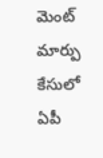మెంట్ మార్పు కేసులో ఏపీ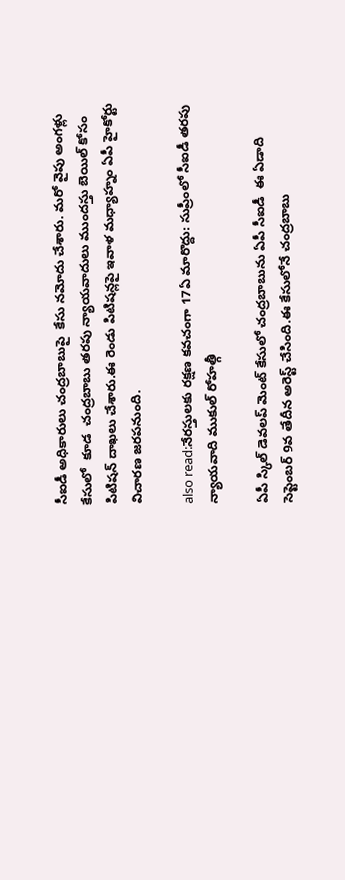సీఐడీ అధికారులు చంద్రబాబుపై  కేసు నమోదు చేశారు. మరో వైపు అంగళ్లు కేసులో  కూడ  చంద్రబాబు తరపు న్యాయవాదులు ముందస్తు బెయిల్ కోసం పిటిషన్ దాఖలు చేశారు.ఈ రెండు పిటిషన్లపై ఇవాళ మధ్యాహ్నం ఏపీ హైకోర్టు విచారణ జరపనుంది.

also read:నేరస్తులకు రక్షణ కవచంగా 17ఏ మారొద్దు: సుప్రీంలో సీఐడీ తరపు న్యాయవాది ముకుల్ రోహత్గీ

ఏపీ స్కిల్ డెవలప్ మెంట్ కేసులో చంద్రబాబును ఏపీ సీఐడీ  ఈ ఏడాది సెప్టెంబర్ 9వ తేదీన అరెస్ట్ చేసింది.ఈ కేసులోనే చంద్రబాబు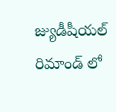జ్యుడీషీయల్ రిమాండ్ లో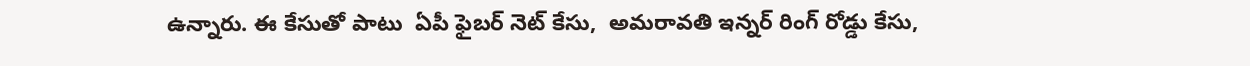ఉన్నారు. ఈ కేసుతో పాటు  ఏపీ ఫైబర్ నెట్ కేసు,  అమరావతి ఇన్నర్ రింగ్ రోడ్డు కేసు,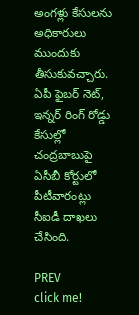అంగళ్లు కేసులను అధికారులు ముందుకు తీసుకువచ్చారు. ఏపీ ఫైబర్ నెట్, ఇన్నర్ రింగ్ రోడ్డు కేసుల్లో  చంద్రబాబుపై ఏసీబీ కోర్టులో పీటీవారంట్లు సీఐడీ దాఖలు చేసింది.

PREV
click me!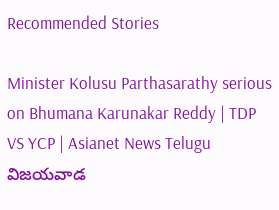Recommended Stories

Minister Kolusu Parthasarathy serious on Bhumana Karunakar Reddy | TDP VS YCP | Asianet News Telugu
విజయవాడ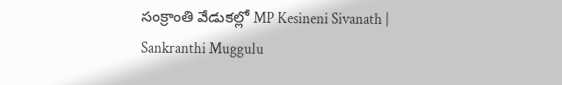సంక్రాంతి వేడుకల్లో MP Kesineni Sivanath | Sankranthi Muggulu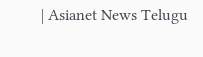| Asianet News Telugu